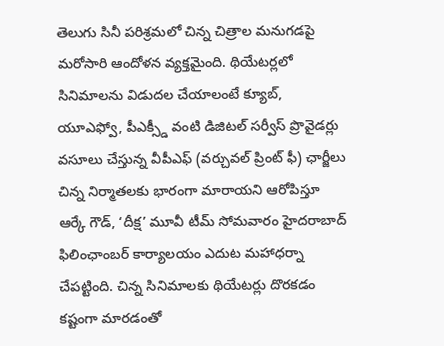తెలుగు సినీ పరిశ్రమలో చిన్న చిత్రాల మనుగడపై మరోసారి ఆందోళన వ్యక్తమైంది. థియేటర్లలో సినిమాలను విడుదల చేయాలంటే క్యూబ్, యూఎఫ్వో, పీఎక్స్డీ వంటి డిజిటల్ సర్వీస్ ప్రొవైడర్లు వసూలు చేస్తున్న వీపీఎఫ్ (వర్చువల్ ప్రింట్ ఫీ) ఛార్జీలు చిన్న నిర్మాతలకు భారంగా మారాయని ఆరోపిస్తూ ఆర్కే గౌడ్, ‘దీక్ష’ మూవీ టీమ్ సోమవారం హైదరాబాద్ ఫిలింఛాంబర్ కార్యాలయం ఎదుట మహాధర్నా చేపట్టింది. చిన్న సినిమాలకు థియేటర్లు దొరకడం కష్టంగా మారడంతో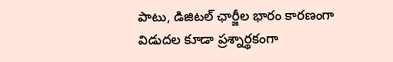పాటు, డిజిటల్ ఛార్జీల భారం కారణంగా విడుదల కూడా ప్రశ్నార్థకంగా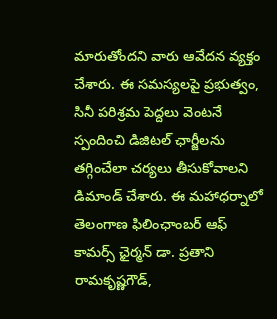మారుతోందని వారు ఆవేదన వ్యక్తం చేశారు. ఈ సమస్యలపై ప్రభుత్వం, సినీ పరిశ్రమ పెద్దలు వెంటనే స్పందించి డిజిటల్ ఛార్జీలను తగ్గించేలా చర్యలు తీసుకోవాలని డిమాండ్ చేశారు. ఈ మహాధర్నాలో తెలంగాణ ఫిలింఛాంబర్ ఆఫ్ కామర్స్ ఛైర్మన్ డా. ప్రతాని రామకృష్ణగౌడ్,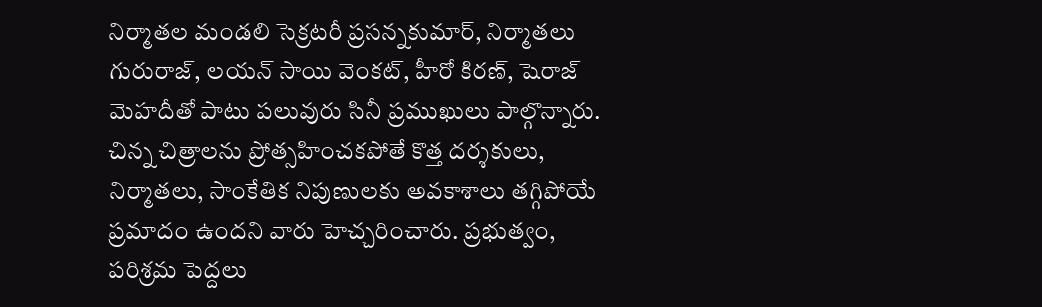నిర్మాతల మండలి సెక్రటరీ ప్రసన్నకుమార్, నిర్మాతలు గురురాజ్, లయన్ సాయి వెంకట్, హీరో కిరణ్, షెరాజ్ మెహదీతో పాటు పలువురు సినీ ప్రముఖులు పాల్గొన్నారు. చిన్న చిత్రాలను ప్రోత్సహించకపోతే కొత్త దర్శకులు, నిర్మాతలు, సాంకేతిక నిపుణులకు అవకాశాలు తగ్గిపోయే ప్రమాదం ఉందని వారు హెచ్చరించారు. ప్రభుత్వం, పరిశ్రమ పెద్దలు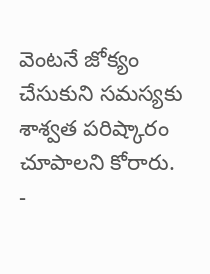వెంటనే జోక్యం చేసుకుని సమస్యకు శాశ్వత పరిష్కారం చూపాలని కోరారు.
-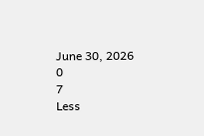June 30, 2026
0
7
Less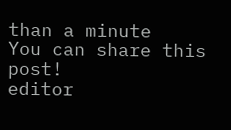than a minute
You can share this post!
editor